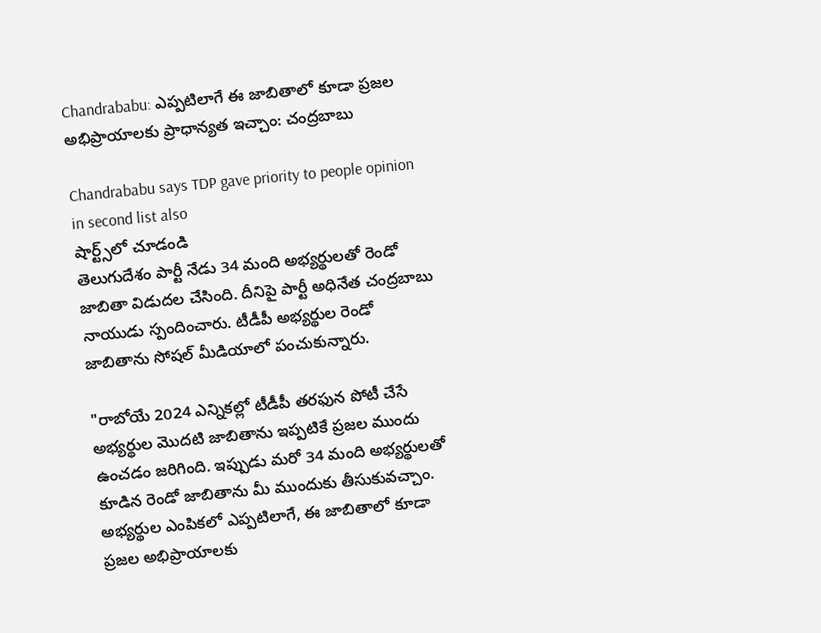Chandrababu: ఎప్పటిలాగే ఈ జాబితాలో కూడా ప్రజల అభిప్రాయాలకు ప్రాధాన్యత ఇచ్చాం: చంద్రబాబు

Chandrababu says TDP gave priority to people opinion in second list also
షార్ట్స్‌లో చూడండి
తెలుగుదేశం పార్టీ నేడు 34 మంది అభ్యర్థులతో రెండో జాబితా విడుదల చేసింది. దీనిపై పార్టీ అధినేత చంద్రబాబు నాయుడు స్పందించారు. టీడీపీ అభ్యర్థుల రెండో జాబితాను సోషల్ మీడియాలో పంచుకున్నారు.

"రాబోయే 2024 ఎన్నికల్లో టీడీపీ తరఫున పోటీ చేసే అభ్యర్థుల మొదటి జాబితాను ఇప్పటికే ప్రజల ముందు ఉంచడం జరిగింది. ఇప్పుడు మరో 34 మంది అభ్యర్థులతో కూడిన రెండో జాబితాను మీ ముందుకు తీసుకువచ్చాం. అభ్యర్థుల ఎంపికలో ఎప్పటిలాగే, ఈ జాబితాలో కూడా ప్రజల అభిప్రాయాలకు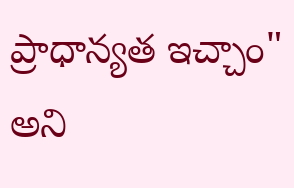ప్రాధాన్యత ఇచ్చాం" అని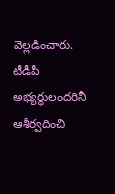వెల్లడించారు. టీడీపీ అభ్యర్థులందరినీ ఆశీర్వదించి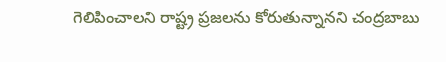గెలిపించాలని రాష్ట్ర ప్రజలను కోరుతున్నానని చంద్రబాబు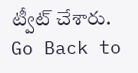ట్వీట్ చేశారు.
Go Back to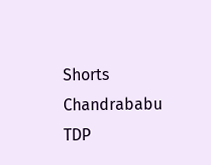Shorts
Chandrababu
TDP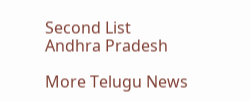Second List
Andhra Pradesh

More Telugu News